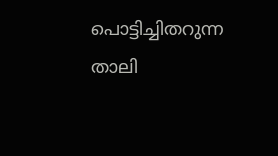പൊട്ടിച്ചിതറുന്ന താലി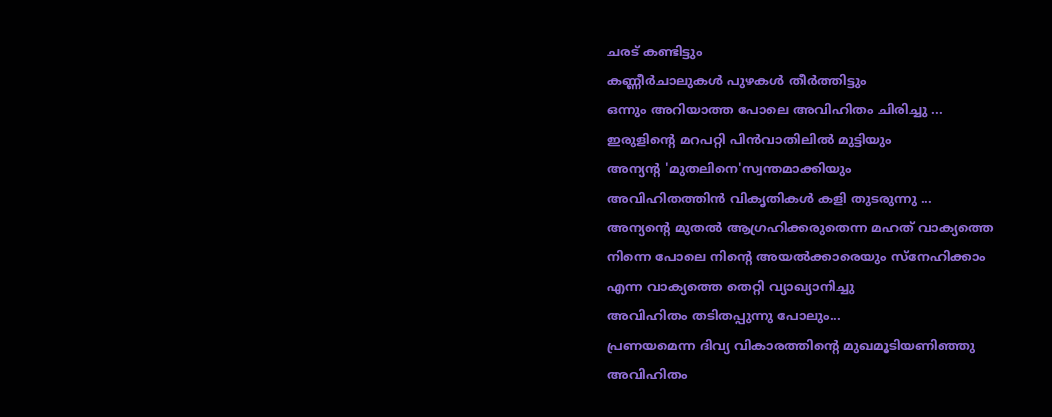ചരട് കണ്ടിട്ടും
കണ്ണീർചാലുകൾ പുഴകൾ തീർത്തിട്ടും
ഒന്നും അറിയാത്ത പോലെ അവിഹിതം ചിരിച്ചു ...
ഇരുളിന്റെ മറപറ്റി പിൻവാതിലിൽ മുട്ടിയും
അന്യന്റ 'മുതലിനെ'സ്വന്തമാക്കിയും
അവിഹിതത്തിൻ വികൃതികൾ കളി തുടരുന്നു ...
അന്യന്റെ മുതൽ ആഗ്രഹിക്കരുതെന്ന മഹത് വാക്യത്തെ
നിന്നെ പോലെ നിന്റെ അയൽക്കാരെയും സ്നേഹിക്കാം
എന്ന വാക്യത്തെ തെറ്റി വ്യാഖ്യാനിച്ചു
അവിഹിതം തടിതപ്പുന്നു പോലും...
പ്രണയമെന്ന ദിവ്യ വികാരത്തിന്റെ മുഖമൂടിയണിഞ്ഞു
അവിഹിതം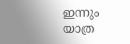ഇന്നും യാത്ര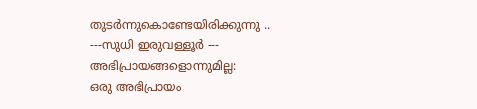തുടർന്നുകൊണ്ടേയിരിക്കുന്നു ..
---സുധി ഇരുവള്ളൂർ ---
അഭിപ്രായങ്ങളൊന്നുമില്ല:
ഒരു അഭിപ്രായം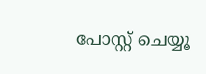പോസ്റ്റ് ചെയ്യൂ